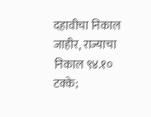दहावीचा निकाल जाहीर, राज्याचा निकाल ९४.१० टक्के;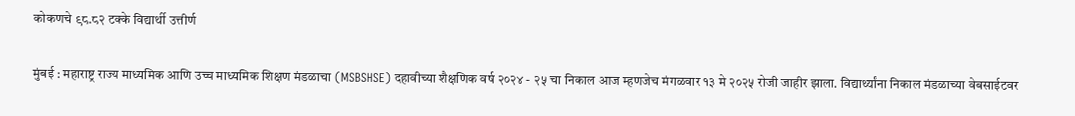कोकणचे ९८.८२ टक्के विद्यार्थी उत्तीर्ण

मुंबई : महाराष्ट्र राज्य माध्यमिक आणि उच्च माध्यमिक शिक्षण मंडळाचा (MSBSHSE) दहावीच्या शैक्षणिक वर्ष २०२४ - २५ चा निकाल आज म्हणजेच मंगळवार १३ मे २०२५ रोजी जाहीर झाला. विद्यार्थ्यांना निकाल मंडळाच्या वेबसाईटवर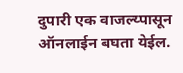दुपारी एक वाजल्य्पासून ऑनलाईन बघता येईल.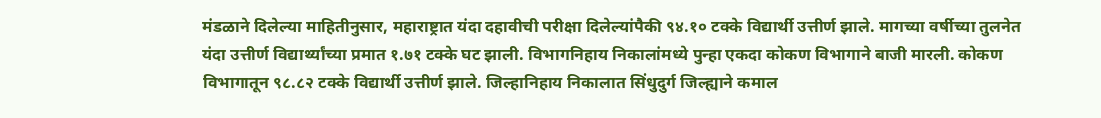मंडळाने दिलेल्या माहितीनुसार, महाराष्ट्रात यंदा दहावीची परीक्षा दिलेल्यांपैकी ९४.१० टक्के विद्यार्थी उत्तीर्ण झाले. मागच्या वर्षीच्या तुलनेत यंदा उत्तीर्ण विद्यार्थ्यांच्या प्रमात १.७१ टक्के घट झाली. विभागनिहाय निकालांमध्ये पुन्हा एकदा कोकण विभागाने बाजी मारली. कोकण विभागातून ९८.८२ टक्के विद्यार्थी उत्तीर्ण झाले. जिल्हानिहाय निकालात सिंधुदुर्ग जिल्ह्याने कमाल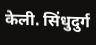केली. सिंधुदुर्ग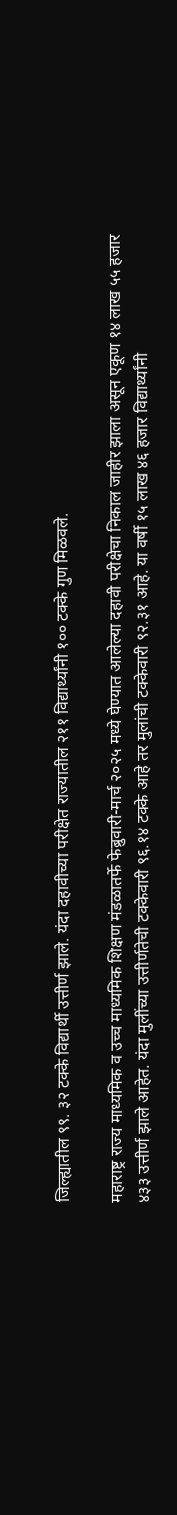जिल्ह्यातील ९९. ३२ टक्के विद्यार्थी उत्तीर्ण झाले. यंदा दहावीच्या परीक्षेत राज्यातील २११ विद्यार्थ्यांनी १०० टक्के गुण मिळवले.

महाराष्ट्र राज्य माध्यमिक व उच्च माध्यमिक शिक्षण मंडळातर्फे फेब्रुवारी-मार्च २०२५ मध्ये घेण्यात आलेल्या दहावी परीक्षेचा निकाल जाहीर झाला असून एकूण १४ लाख ५५ हजार ४३३ उत्तीर्ण झाले आहेत. यंदा मुलींच्या उत्तीर्णतेची टक्केवारी ९६.१४ टक्के आहे तर मुलांची टक्केवारी ९२.३१ आहे. या वर्षी १५ लाख ४६ हजार विद्यार्थ्यांनी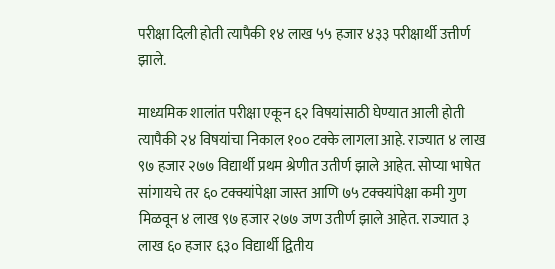परीक्षा दिली होती त्यापैकी १४ लाख ५५ हजार ४३३ परीक्षार्थी उत्तीर्ण झाले.

माध्यमिक शालांत परीक्षा एकून ६२ विषयांसाठी घेण्यात आली होती त्यापैकी २४ विषयांचा निकाल १०० टक्के लागला आहे. राज्यात ४ लाख ९७ हजार २७७ विद्यार्थी प्रथम श्रेणीत उतीर्ण झाले आहेत. सोप्या भाषेत सांगायचे तर ६० टक्क्यांपेक्षा जास्त आणि ७५ टक्क्यांपेक्षा कमी गुण मिळवून ४ लाख ९७ हजार २७७ जण उतीर्ण झाले आहेत. राज्यात ३ लाख ६० हजार ६३० विद्यार्थी द्वितीय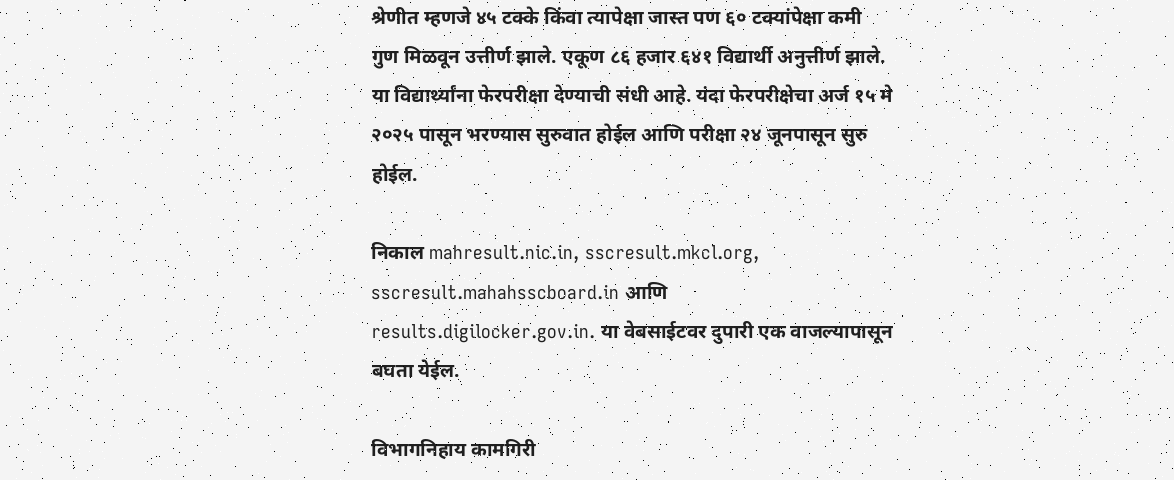श्रेणीत म्हणजे ४५ टक्के किंवा त्यापेक्षा जास्त पण ६० टक्यांपेक्षा कमी गुण मिळवून उत्तीर्ण झाले. एकूण ८६ हजार ६४१ विद्यार्थी अनुत्तीर्ण झाले. या विद्यार्थ्यांना फेरपरीक्षा देण्याची संधी आहे. यंदा फेरपरीक्षेचा अर्ज १५ मे २०२५ पासून भरण्यास सुरुवात होईल आणि परीक्षा २४ जूनपासून सुरु होईल.

निकाल mahresult.nic.in, sscresult.mkcl.org, sscresult.mahahsscboard.in आणि results.digilocker.gov.in. या वेबसाईटवर दुपारी एक वाजल्यापासून बघता येईल.

विभागनिहाय कामगिरी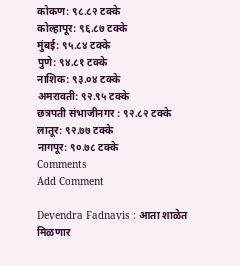कोकण: ९८.८२ टक्के
कोल्हापूर: ९६.८७ टक्के
मुंबई: ९५.८४ टक्के
पुणे: ९४.८१ टक्के
नाशिक: ९३.०४ टक्के
अमरावती: ९२.९५ टक्के
छत्रपती संभाजीनगर : ९२.८२ टक्के
लातूर: ९२.७७ टक्के
नागपूर: ९०.७८ टक्के
Comments
Add Comment

Devendra Fadnavis : आता शाळेत मिळणार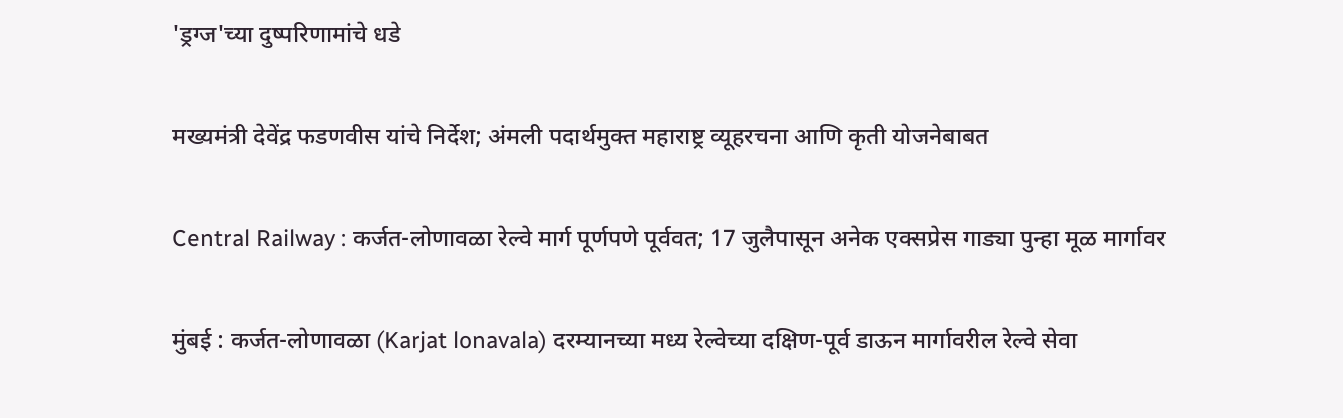'ड्रग्ज'च्या दुष्परिणामांचे धडे

मख्यमंत्री देवेंद्र फडणवीस यांचे निर्देश; अंमली पदार्थमुक्त महाराष्ट्र व्यूहरचना आणि कृती योजनेबाबत

Central Railway : कर्जत-लोणावळा रेल्वे मार्ग पूर्णपणे पूर्ववत; 17 जुलैपासून अनेक एक्सप्रेस गाड्या पुन्हा मूळ मार्गावर

मुंबई : कर्जत-लोणावळा (Karjat lonavala) दरम्यानच्या मध्य रेल्वेच्या दक्षिण-पूर्व डाऊन मार्गावरील रेल्वे सेवा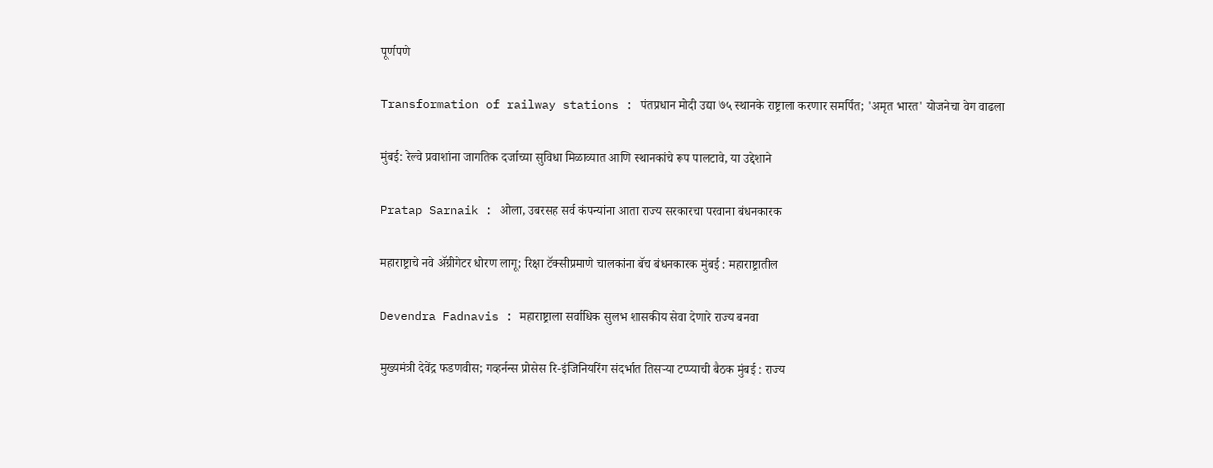पूर्णपणे

Transformation of railway stations : पंतप्रधान मोदी उद्या ७५ स्थानके राष्ट्राला करणार समर्पित; 'अमृत भारत' योजनेचा वेग वाढला

मुंबई: रेल्वे प्रवाशांना जागतिक दर्जाच्या सुविधा मिळाव्यात आणि स्थानकांचे रूप पालटावे, या उद्देशाने

Pratap Sarnaik : ओला, उबरसह सर्व कंपन्यांना आता राज्य सरकारचा परवाना बंधनकारक

महाराष्ट्राचे नवे ॲग्रीगेटर धोरण लागू; रिक्षा टॅक्सीप्रमाणे चालकांना बॅच बंधनकारक मुंबई : महाराष्ट्रातील

Devendra Fadnavis : महाराष्ट्राला सर्वाधिक सुलभ शासकीय सेवा देणारे राज्य बनवा

मुख्यमंत्री देवेंद्र फडणवीस; गव्हर्नन्स प्रोसेस रि-इंजिनियरिंग संदर्भात तिसऱ्या टप्प्याची बैठक मुंबई : राज्य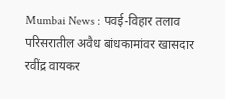Mumbai News : पवई-विहार तलाव परिसरातील अवैध बांधकामांवर खासदार रवींद्र वायकर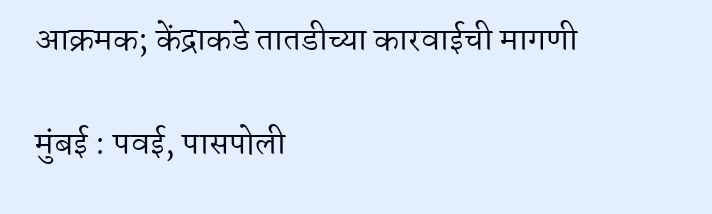आक्रमक; केंद्राकडे तातडीच्या कारवाईची मागणी

मुंबई : पवई, पासपोली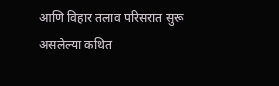आणि विहार तलाव परिसरात सुरू असलेल्या कथित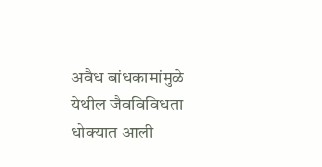अवैध बांधकामांमुळे येथील जैवविविधता धोक्यात आली